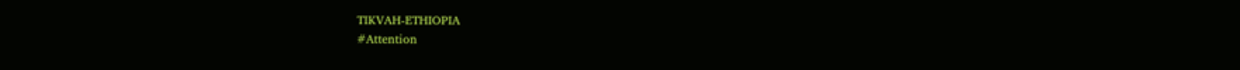TIKVAH-ETHIOPIA
#Attention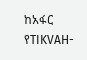ከአፋር የTIKVAH-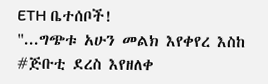ETH ቤተሰቦች!
"...ግጭቱ አሁን መልክ እየቀየረ እስከ #ጅቡቲ ደረስ እየዘለቀ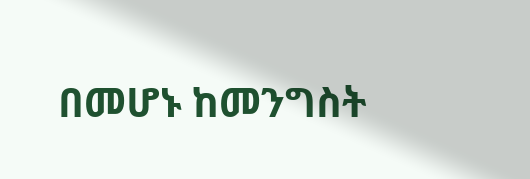በመሆኑ ከመንግስት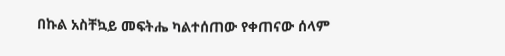በኩል አስቸኳይ መፍትሔ ካልተሰጠው የቀጠናው ሰላም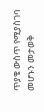ጥያቄ ውስጥ የሚያስገባ መሆኑን መታወቅ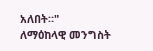አለበት።"
ለማዕከላዊ መንግስት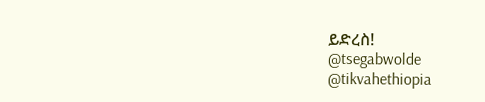ይድረስ!
@tsegabwolde
@tikvahethiopia